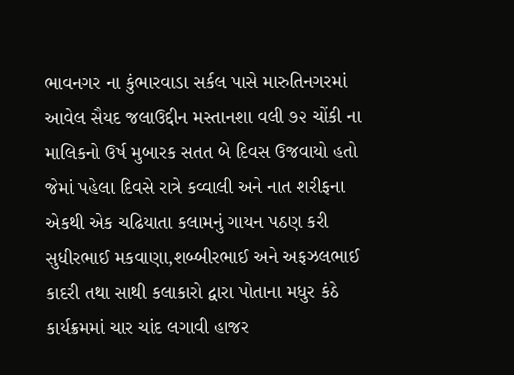ભાવનગર ના કુંભારવાડા સર્કલ પાસે મારુતિનગરમાં આવેલ સૈયદ જલાઉદ્દીન મસ્તાનશા વલી ૭૨ ચોંકી ના માલિકનો ઉર્ષ મુબારક સતત બે દિવસ ઉજવાયો હતો
જેમાં પહેલા દિવસે રાત્રે કવ્વાલી અને નાત શરીફના એકથી એક ચઢિયાતા કલામનું ગાયન પઠણ કરી સુધીરભાઈ મકવાણા,શબ્બીરભાઈ અને અફઝલભાઈ કાદરી તથા સાથી કલાકારો દ્વારા પોતાના મધુર કંઠે કાર્યક્રમમાં ચાર ચાંદ લગાવી હાજર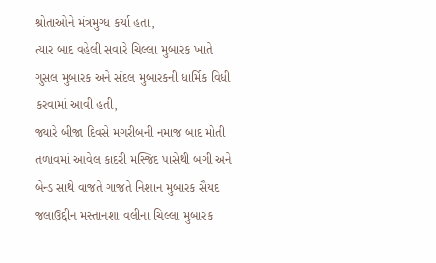શ્રોતાઓને મંત્રમુગ્ધ કર્યા હતા,
ત્યાર બાદ વહેલી સવારે ચિલ્લા મુબારક ખાતે ગુસલ મુબારક અને સંદલ મુબારકની ધાર્મિક વિધી કરવામાં આવી હતી,
જ્યારે બીજા દિવસે મગરીબની નમાજ બાદ મોતી તળાવમાં આવેલ કાદરી મસ્જિદ પાસેથી બગી અને બેન્ડ સાથે વાજતે ગાજતે નિશાન મુબારક સૈયદ જલાઉદ્દીન મસ્તાનશા વલીના ચિલ્લા મુબારક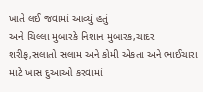ખાતે લઈ જવામાં આવ્યું હતું
અને ચિલ્લા મુબારકે નિશાન મુબારક,ચાદર શરીફ,સલાતો સલામ અને કોમી એકતા અને ભાઈચારા માટે ખાસ દુઆઓ કરવામાં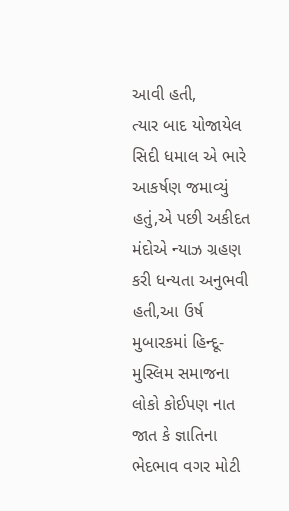આવી હતી,
ત્યાર બાદ યોજાયેલ સિદી ધમાલ એ ભારે આકર્ષણ જમાવ્યું હતું,એ પછી અકીદત મંદોએ ન્યાઝ ગ્રહણ કરી ધન્યતા અનુભવી હતી,આ ઉર્ષ મુબારકમાં હિન્દૂ-મુસ્લિમ સમાજના લોકો કોઈપણ નાત જાત કે જ્ઞાતિના ભેદભાવ વગર મોટી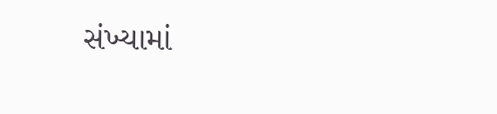સંખ્યામાં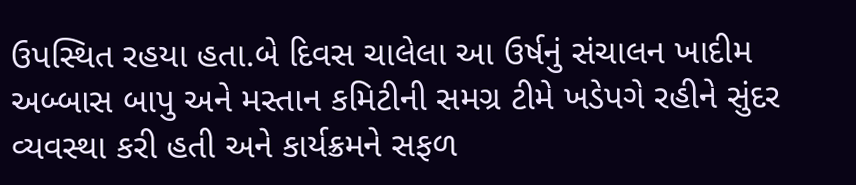ઉપસ્થિત રહયા હતા.બે દિવસ ચાલેલા આ ઉર્ષનું સંચાલન ખાદીમ અબ્બાસ બાપુ અને મસ્તાન કમિટીની સમગ્ર ટીમે ખડેપગે રહીને સુંદર વ્યવસ્થા કરી હતી અને કાર્યક્રમને સફળ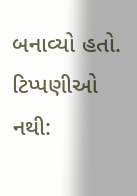બનાવ્યો હતો.
ટિપ્પણીઓ નથી: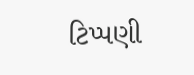ટિપ્પણી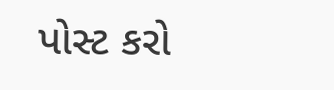પોસ્ટ કરો